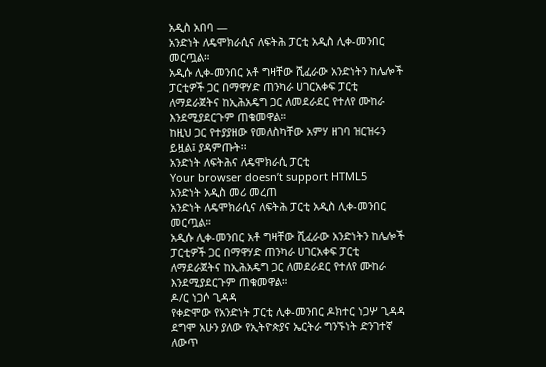አዲስ አበባ —
አንድነት ለዴሞክራሲና ለፍትሕ ፓርቲ አዲስ ሊቀ-መንበር መርጧል።
አዲሱ ሊቀ-መንበር አቶ ግዛቸው ሺፈራው አንድነትን ከሌሎች ፓርቲዎች ጋር በማዋሃድ ጠንካራ ሀገርአቀፍ ፓርቲ ለማደራጀትና ከኢሕአዴግ ጋር ለመደራደር የተለየ ሙከራ እንደሚያደርጉም ጠቁመዋል።
ከዚህ ጋር የተያያዘው የመለስካቸው አምሃ ዘገባ ዝርዝሩን ይዟል፤ ያዳምጡት፡፡
አንድነት ለፍትሕና ለዴሞክራሲ ፓርቲ
Your browser doesn’t support HTML5
አንድነት አዲስ መሪ መረጠ
አንድነት ለዴሞክራሲና ለፍትሕ ፓርቲ አዲስ ሊቀ-መንበር መርጧል።
አዲሱ ሊቀ-መንበር አቶ ግዛቸው ሺፈራው አንድነትን ከሌሎች ፓርቲዎች ጋር በማዋሃድ ጠንካራ ሀገርአቀፍ ፓርቲ ለማደራጀትና ከኢሕአዴግ ጋር ለመደራደር የተለየ ሙከራ እንደሚያደርጉም ጠቁመዋል።
ዶ/ር ነጋሶ ጊዳዳ
የቀድሞው የአንድነት ፓርቲ ሊቀ-መንበር ዶክተር ነጋሦ ጊዳዳ ደግሞ አሁን ያለው የኢትዮጵያና ኤርትራ ግንኙነት ድንገተኛ ለውጥ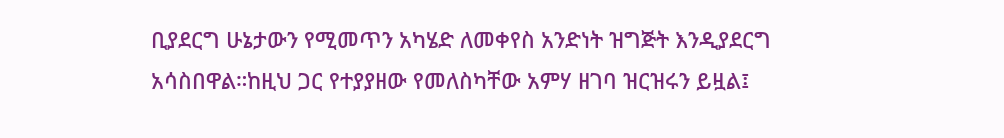ቢያደርግ ሁኔታውን የሚመጥን አካሄድ ለመቀየስ አንድነት ዝግጅት እንዲያደርግ አሳስበዋል።ከዚህ ጋር የተያያዘው የመለስካቸው አምሃ ዘገባ ዝርዝሩን ይዟል፤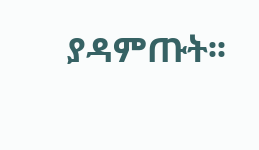ያዳምጡት፡፡